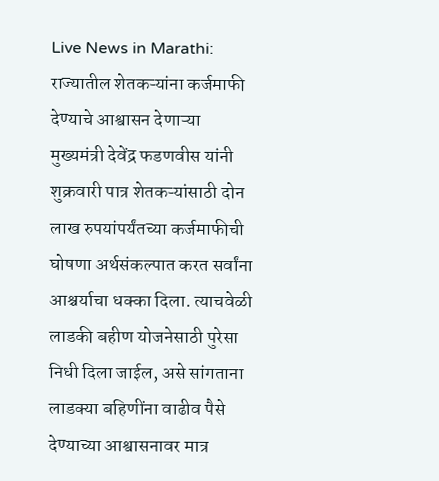Live News in Marathi: राज्यातील शेतकऱ्यांना कर्जमाफी देण्याचे आश्वासन देणाऱ्या मुख्यमंत्री देवेंद्र फडणवीस यांनी शुक्रवारी पात्र शेतकऱ्यांसाठी दोन लाख रुपयांपर्यंतच्या कर्जमाफीची घोषणा अर्थसंकल्पात करत सर्वांना आश्चर्याचा धक्का दिला. त्याचवेळी लाडकी बहीण योजनेसाठी पुरेसा निधी दिला जाईल, असे सांगताना लाडक्या बहिणींना वाढीव पैसे देण्याच्या आश्वासनावर मात्र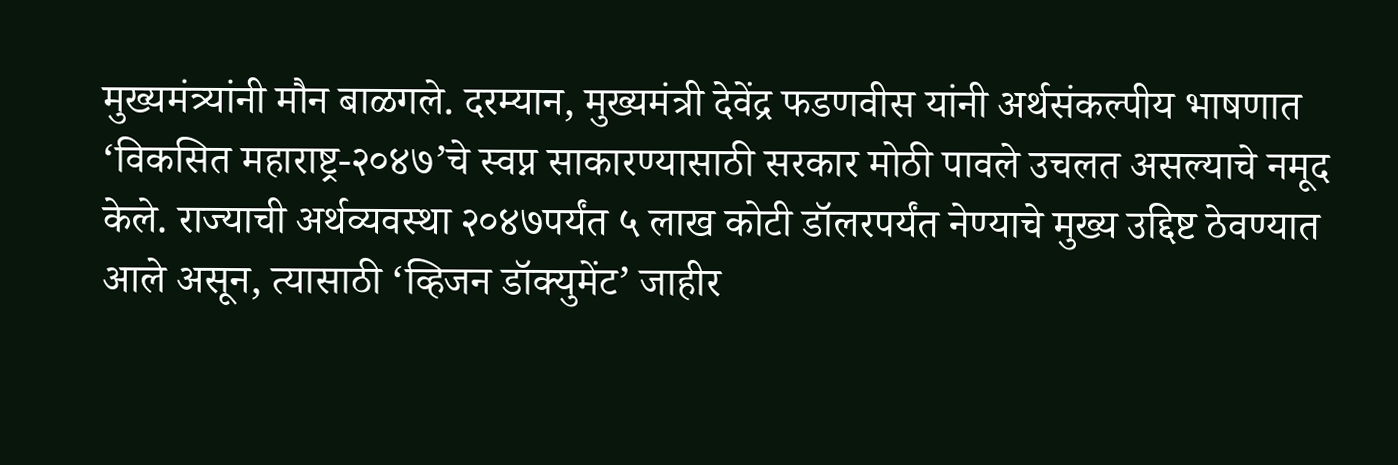मुख्यमंत्र्यांनी मौन बाळगले. दरम्यान, मुख्यमंत्री देवेंद्र फडणवीस यांनी अर्थसंकल्पीय भाषणात ‘विकसित महाराष्ट्र-२०४७’चे स्वप्न साकारण्यासाठी सरकार मोठी पावले उचलत असल्याचे नमूद केले. राज्याची अर्थव्यवस्था २०४७पर्यंत ५ लाख कोटी डॉलरपर्यंत नेण्याचे मुख्य उद्दिष्ट ठेवण्यात आले असून, त्यासाठी ‘व्हिजन डॉक्युमेंट’ जाहीर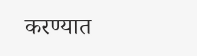करण्यात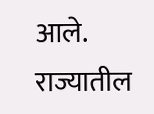आले.
राज्यातील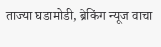ताज्या घडामोडी, ब्रेकिंग न्यूज वाचा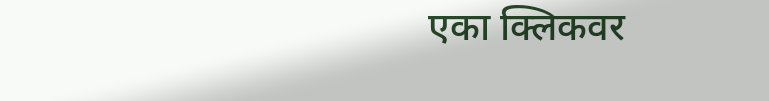एका क्लिकवर